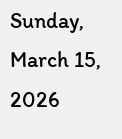Sunday, March 15, 2026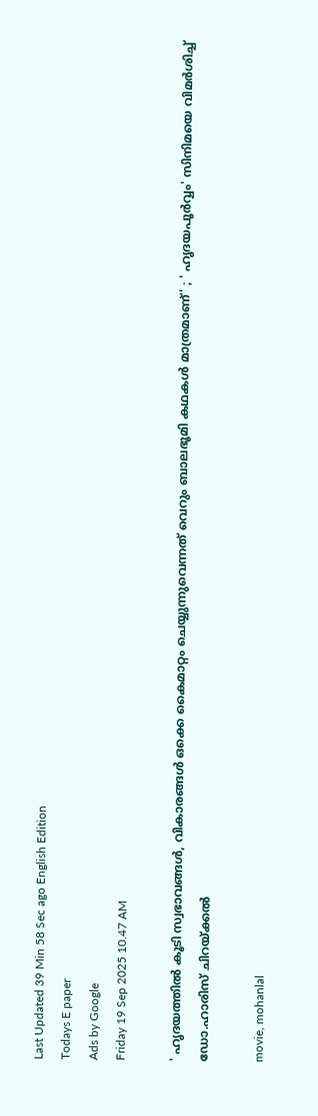Last Updated 39 Min 58 Sec ago English Edition
Todays E paper
Ads by Google
Friday 19 Sep 2025 10.47 AM

' ഹൃദയത്തില്‍ കൂടി സ്വഭാവങ്ങള്‍, വികാരങ്ങള്‍ ഒക്കെ കൈമാറ്റം ചെയ്യുന്നുവെന്നത് വെറും ബാലഭൂമി കഥകള്‍ മാത്രമാണ്' ; ' ഹൃദയപൂര്‍വ്വം' സിനിമയെ വിമര്‍ശിച്ച് ഡോ.ഹാരിസ് ചിറയ്ക്കല്‍

movie, mohanlal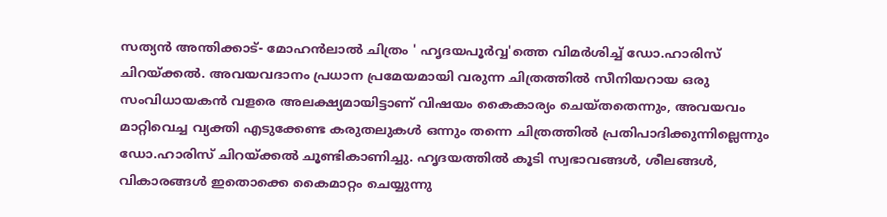സത്യന്‍ അന്തിക്കാട്- മോഹന്‍ലാല്‍ ചിത്രം ' ഹൃദയപൂര്‍വ്വ'ത്തെ വിമര്‍ശിച്ച് ഡോ.ഹാരിസ് ചിറയ്ക്കല്‍. അവയവദാനം പ്രധാന പ്രമേയമായി വരുന്ന ചിത്രത്തില്‍ സീനിയറായ ഒരു സംവിധായകന്‍ വളരെ അലക്ഷ്യമായിട്ടാണ് വിഷയം കൈകാര്യം ചെയ്തതെന്നും, അവയവം മാറ്റിവെച്ച വ്യക്തി എടുക്കേണ്ട കരുതലുകള്‍ ഒന്നും തന്നെ ചിത്രത്തില്‍ പ്രതിപാദിക്കുന്നില്ലെന്നും ഡോ.ഹാരിസ് ചിറയ്ക്കല്‍ ചൂണ്ടികാണിച്ചു. ഹൃദയത്തില്‍ കൂടി സ്വഭാവങ്ങള്‍, ശീലങ്ങള്‍, വികാരങ്ങള്‍ ഇതൊക്കെ കൈമാറ്റം ചെയ്യുന്നു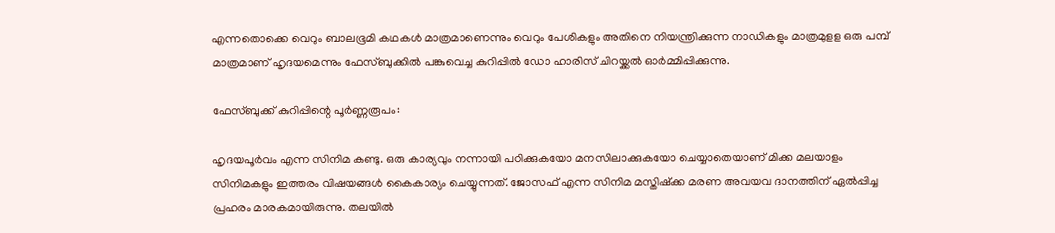എന്നതൊക്കെ വെറും ബാലഭൂമി കഥകള്‍ മാത്രമാണെന്നും വെറും പേശികളും അതിനെ നിയന്ത്രിക്കുന്ന നാഡികളും മാത്രമുളള ഒരു പമ്പ് മാത്രമാണ് ഹൃദയമെന്നും ഫേസ്ബുക്കില്‍ പങ്കുവെച്ച കുറിപ്പില്‍ ഡോ ഹാരിസ് ചിറയ്ക്കല്‍ ഓര്‍മ്മിപ്പിക്കുന്നു.

ഫേസ്ബുക്ക് കുറിപ്പിന്റെ പൂര്‍ണ്ണരൂപം:

ഹൃദയപൂര്‍വം എന്ന സിനിമ കണ്ടു. ഒരു കാര്യവും നന്നായി പഠിക്കുകയോ മനസിലാക്കുകയോ ചെയ്യാതെയാണ് മിക്ക മലയാളം സിനിമകളും ഇത്തരം വിഷയങ്ങള്‍ കൈകാര്യം ചെയ്യുന്നത്. ജോസഫ് എന്ന സിനിമ മസ്തിഷ്‌ക്ക മരണ അവയവ ദാനത്തിന് ഏല്‍പ്പിച്ച പ്രഹരം മാരകമായിരുന്നു. തലയില്‍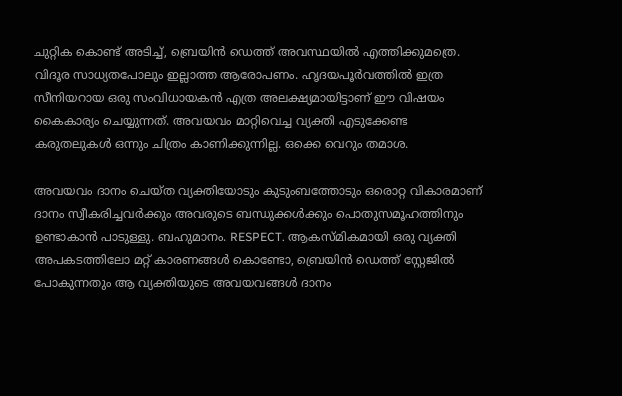ചുറ്റിക കൊണ്ട് അടിച്ച്, ബ്രെയിന്‍ ഡെത്ത് അവസ്ഥയില്‍ എത്തിക്കുമത്രെ. വിദൂര സാധ്യതപോലും ഇല്ലാത്ത ആരോപണം. ഹൃദയപൂര്‍വത്തില്‍ ഇത്ര സീനിയറായ ഒരു സംവിധായകന്‍ എത്ര അലക്ഷ്യമായിട്ടാണ് ഈ വിഷയം കൈകാര്യം ചെയ്യുന്നത്. അവയവം മാറ്റിവെച്ച വ്യക്തി എടുക്കേണ്ട കരുതലുകള്‍ ഒന്നും ചിത്രം കാണിക്കുന്നില്ല. ഒക്കെ വെറും തമാശ.

അവയവം ദാനം ചെയ്ത വ്യക്തിയോടും കുടുംബത്തോടും ഒരൊറ്റ വികാരമാണ് ദാനം സ്വീകരിച്ചവര്‍ക്കും അവരുടെ ബന്ധുക്കള്‍ക്കും പൊതുസമൂഹത്തിനും ഉണ്ടാകാന്‍ പാടുള്ളു. ബഹുമാനം. RESPECT. ആകസ്മികമായി ഒരു വ്യക്തി അപകടത്തിലോ മറ്റ് കാരണങ്ങള്‍ കൊണ്ടോ, ബ്രെയിന്‍ ഡെത്ത് സ്റ്റേജില്‍ പോകുന്നതും ആ വ്യക്തിയുടെ അവയവങ്ങള്‍ ദാനം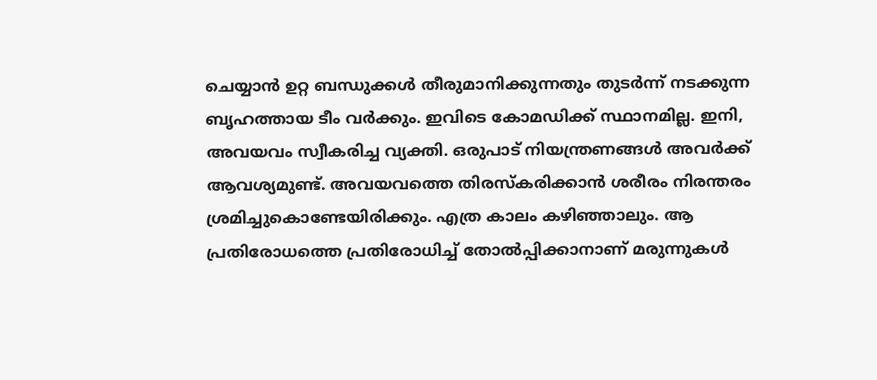ചെയ്യാന്‍ ഉറ്റ ബന്ധുക്കള്‍ തീരുമാനിക്കുന്നതും തുടര്‍ന്ന് നടക്കുന്ന ബൃഹത്തായ ടീം വര്‍ക്കും. ഇവിടെ കോമഡിക്ക് സ്ഥാനമില്ല. ഇനി, അവയവം സ്വീകരിച്ച വ്യക്തി. ഒരുപാട് നിയന്ത്രണങ്ങള്‍ അവര്‍ക്ക് ആവശ്യമുണ്ട്. അവയവത്തെ തിരസ്‌കരിക്കാന്‍ ശരീരം നിരന്തരം ശ്രമിച്ചുകൊണ്ടേയിരിക്കും. എത്ര കാലം കഴിഞ്ഞാലും. ആ പ്രതിരോധത്തെ പ്രതിരോധിച്ച് തോല്‍പ്പിക്കാനാണ് മരുന്നുകള്‍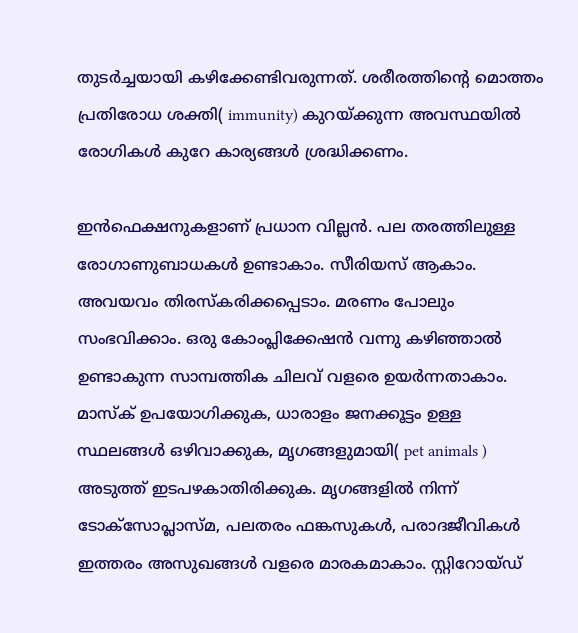തുടര്‍ച്ചയായി കഴിക്കേണ്ടിവരുന്നത്. ശരീരത്തിന്റെ മൊത്തം പ്രതിരോധ ശക്തി( immunity) കുറയ്ക്കുന്ന അവസ്ഥയില്‍ രോഗികള്‍ കുറേ കാര്യങ്ങള്‍ ശ്രദ്ധിക്കണം.

ഇന്‍ഫെക്ഷനുകളാണ് പ്രധാന വില്ലന്‍. പല തരത്തിലുള്ള രോഗാണുബാധകള്‍ ഉണ്ടാകാം. സീരിയസ് ആകാം. അവയവം തിരസ്‌കരിക്കപ്പെടാം. മരണം പോലും സംഭവിക്കാം. ഒരു കോംപ്ലിക്കേഷന്‍ വന്നു കഴിഞ്ഞാല്‍ ഉണ്ടാകുന്ന സാമ്പത്തിക ചിലവ് വളരെ ഉയര്‍ന്നതാകാം. മാസ്‌ക് ഉപയോഗിക്കുക, ധാരാളം ജനക്കൂട്ടം ഉള്ള സ്ഥലങ്ങള്‍ ഒഴിവാക്കുക, മൃഗങ്ങളുമായി( pet animals ) അടുത്ത് ഇടപഴകാതിരിക്കുക. മൃഗങ്ങളില്‍ നിന്ന് ടോക്‌സോപ്ലാസ്മ, പലതരം ഫങ്കസുകള്‍, പരാദജീവികള്‍ ഇത്തരം അസുഖങ്ങള്‍ വളരെ മാരകമാകാം. സ്റ്റിറോയ്ഡ്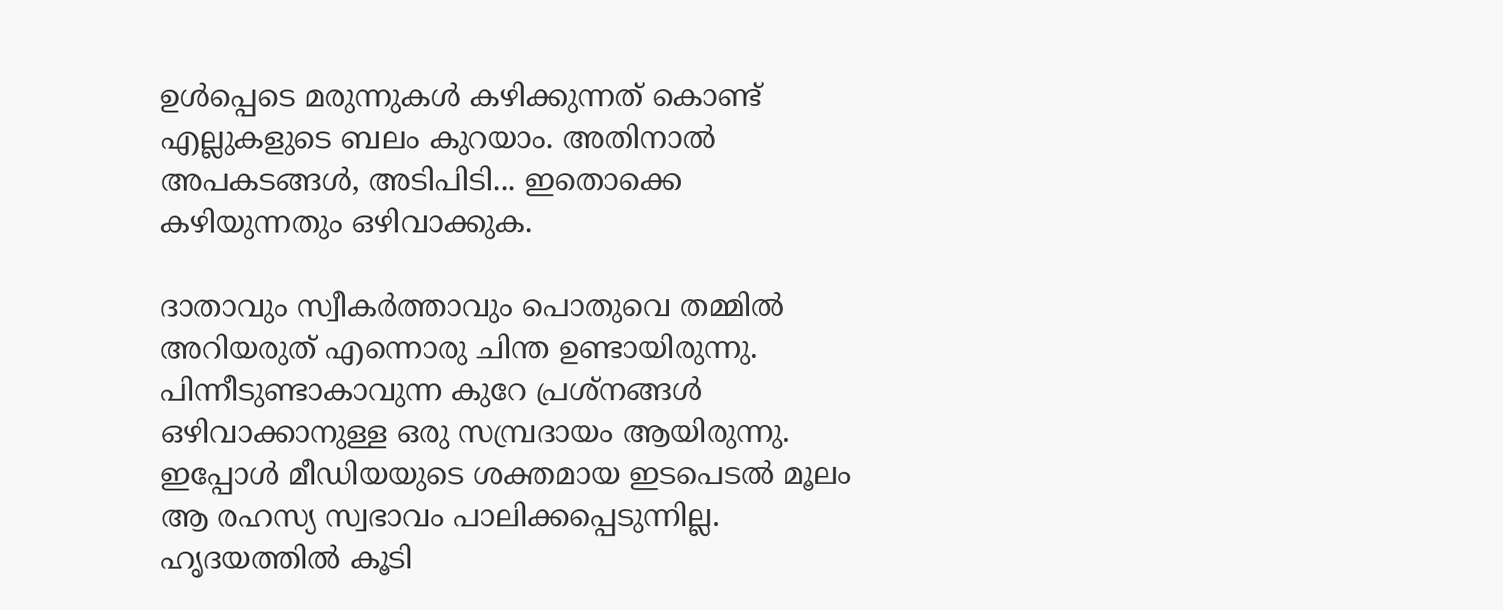ഉള്‍പ്പെടെ മരുന്നുകള്‍ കഴിക്കുന്നത് കൊണ്ട് എല്ലുകളുടെ ബലം കുറയാം. അതിനാല്‍ അപകടങ്ങള്‍, അടിപിടി... ഇതൊക്കെ കഴിയുന്നതും ഒഴിവാക്കുക.

ദാതാവും സ്വീകര്‍ത്താവും പൊതുവെ തമ്മില്‍ അറിയരുത് എന്നൊരു ചിന്ത ഉണ്ടായിരുന്നു. പിന്നീടുണ്ടാകാവുന്ന കുറേ പ്രശ്‌നങ്ങള്‍ ഒഴിവാക്കാനുള്ള ഒരു സമ്പ്രദായം ആയിരുന്നു. ഇപ്പോള്‍ മീഡിയയുടെ ശക്തമായ ഇടപെടല്‍ മൂലം ആ രഹസ്യ സ്വഭാവം പാലിക്കപ്പെടുന്നില്ല. ഹൃദയത്തില്‍ കൂടി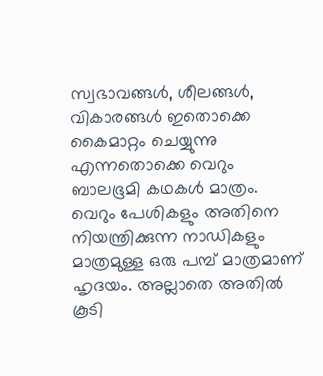സ്വഭാവങ്ങള്‍, ശീലങ്ങള്‍, വികാരങ്ങള്‍ ഇതൊക്കെ കൈമാറ്റം ചെയ്യുന്നു എന്നതൊക്കെ വെറും ബാലഭൂമി കഥകള്‍ മാത്രം. വെറും പേശികളും അതിനെ നിയന്ത്രിക്കുന്ന നാഡികളും മാത്രമുള്ള ഒരു പമ്പ് മാത്രമാണ് ഹൃദയം. അല്ലാതെ അതില്‍ കൂടി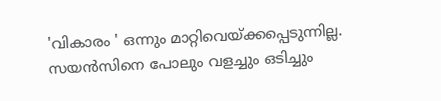'വികാരം ' ഒന്നും മാറ്റിവെയ്ക്കപ്പെടുന്നില്ല. സയന്‍സിനെ പോലും വളച്ചും ഒടിച്ചും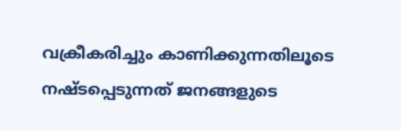വക്രീകരിച്ചും കാണിക്കുന്നതിലൂടെ നഷ്ടപ്പെടുന്നത് ജനങ്ങളുടെ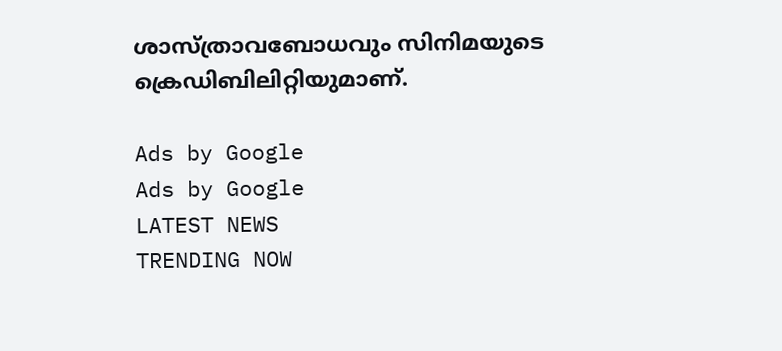ശാസ്ത്രാവബോധവും സിനിമയുടെ ക്രെഡിബിലിറ്റിയുമാണ്.

Ads by Google
Ads by Google
LATEST NEWS
TRENDING NOW